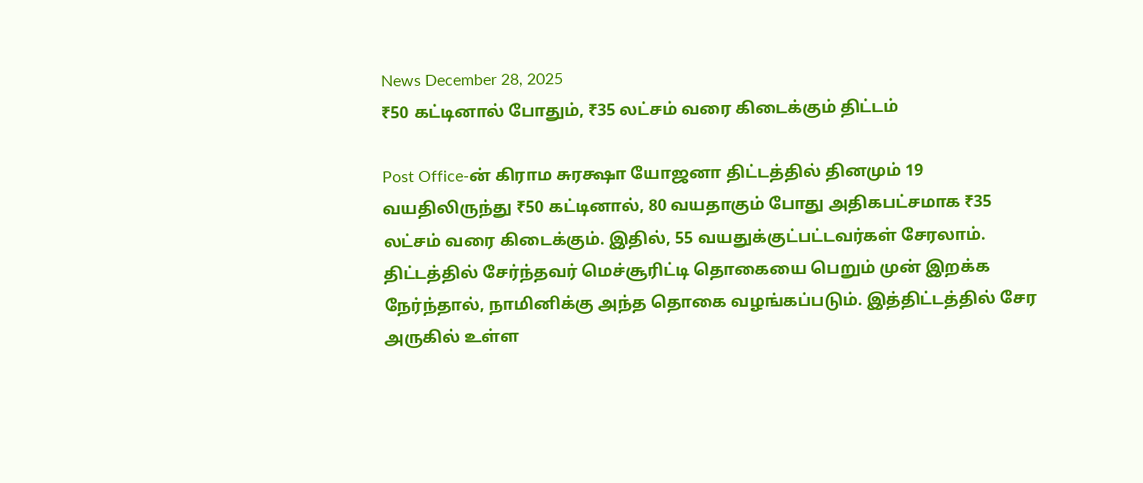News December 28, 2025
₹50 கட்டினால் போதும், ₹35 லட்சம் வரை கிடைக்கும் திட்டம்

Post Office-ன் கிராம சுரக்ஷா யோஜனா திட்டத்தில் தினமும் 19 வயதிலிருந்து ₹50 கட்டினால், 80 வயதாகும் போது அதிகபட்சமாக ₹35 லட்சம் வரை கிடைக்கும். இதில், 55 வயதுக்குட்பட்டவர்கள் சேரலாம். திட்டத்தில் சேர்ந்தவர் மெச்சூரிட்டி தொகையை பெறும் முன் இறக்க நேர்ந்தால், நாமினிக்கு அந்த தொகை வழங்கப்படும். இத்திட்டத்தில் சேர அருகில் உள்ள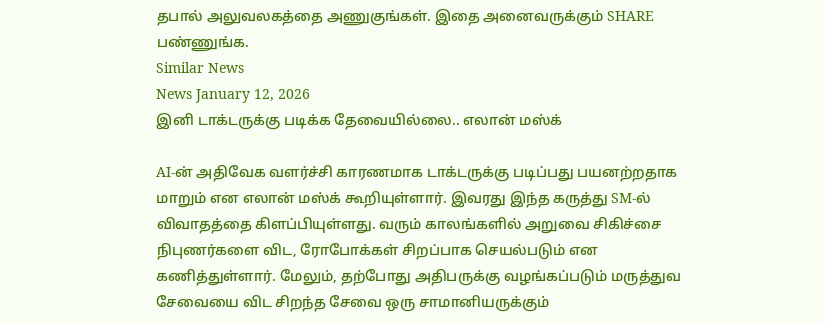தபால் அலுவலகத்தை அணுகுங்கள். இதை அனைவருக்கும் SHARE பண்ணுங்க.
Similar News
News January 12, 2026
இனி டாக்டருக்கு படிக்க தேவையில்லை.. எலான் மஸ்க்

AI-ன் அதிவேக வளர்ச்சி காரணமாக டாக்டருக்கு படிப்பது பயனற்றதாக மாறும் என எலான் மஸ்க் கூறியுள்ளார். இவரது இந்த கருத்து SM-ல் விவாதத்தை கிளப்பியுள்ளது. வரும் காலங்களில் அறுவை சிகிச்சை நிபுணர்களை விட, ரோபோக்கள் சிறப்பாக செயல்படும் என கணித்துள்ளார். மேலும், தற்போது அதிபருக்கு வழங்கப்படும் மருத்துவ சேவையை விட சிறந்த சேவை ஒரு சாமானியருக்கும்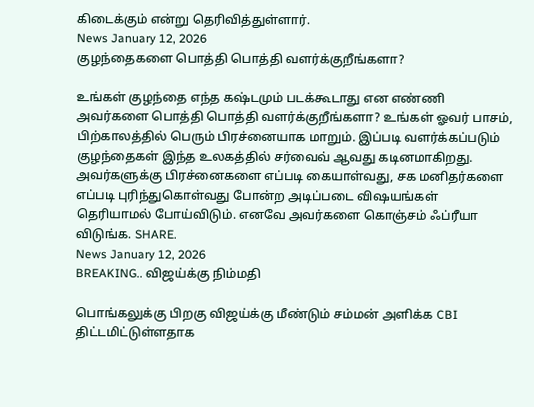கிடைக்கும் என்று தெரிவித்துள்ளார்.
News January 12, 2026
குழந்தைகளை பொத்தி பொத்தி வளர்க்குறீங்களா?

உங்கள் குழந்தை எந்த கஷ்டமும் படக்கூடாது என எண்ணி அவர்களை பொத்தி பொத்தி வளர்க்குறீங்களா? உங்கள் ஓவர் பாசம், பிற்காலத்தில் பெரும் பிரச்னையாக மாறும். இப்படி வளர்க்கப்படும் குழந்தைகள் இந்த உலகத்தில் சர்வைவ் ஆவது கடினமாகிறது. அவர்களுக்கு பிரச்னைகளை எப்படி கையாள்வது, சக மனிதர்களை எப்படி புரிந்துகொள்வது போன்ற அடிப்படை விஷயங்கள் தெரியாமல் போய்விடும். எனவே அவர்களை கொஞ்சம் ஃப்ரீயா விடுங்க. SHARE.
News January 12, 2026
BREAKING.. விஜய்க்கு நிம்மதி

பொங்கலுக்கு பிறகு விஜய்க்கு மீண்டும் சம்மன் அளிக்க CBI திட்டமிட்டுள்ளதாக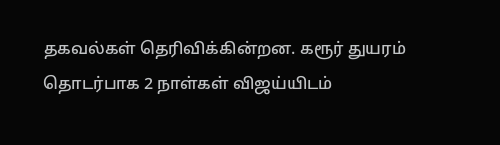தகவல்கள் தெரிவிக்கின்றன. கரூர் துயரம் தொடர்பாக 2 நாள்கள் விஜய்யிடம்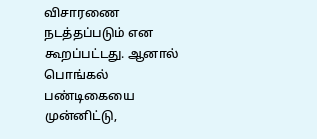விசாரணை நடத்தப்படும் என கூறப்பட்டது. ஆனால் பொங்கல் பண்டிகையை முன்னிட்டு,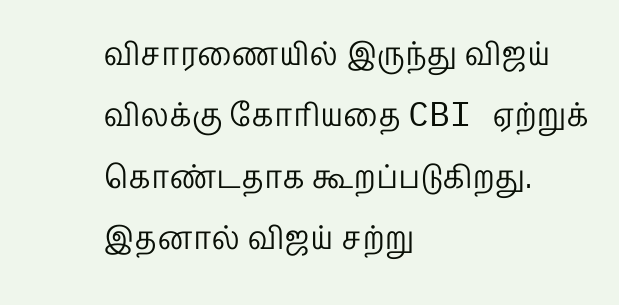விசாரணையில் இருந்து விஜய் விலக்கு கோரியதை CBI ஏற்றுக் கொண்டதாக கூறப்படுகிறது. இதனால் விஜய் சற்று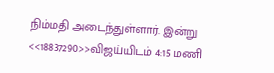நிம்மதி அடைந்துள்ளார். இன்று <<18837290>>விஜய்யிடம் 4:15 மணி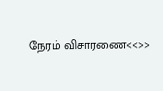நேரம் விசாரணை<<>>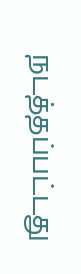நடத்தப்பட்டது